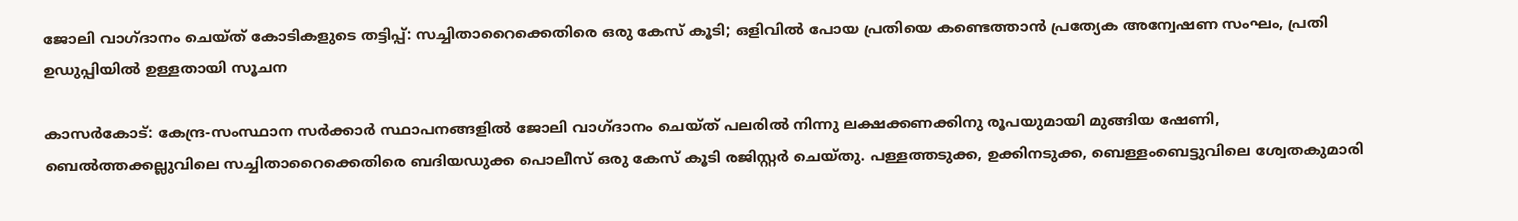ജോലി വാഗ്ദാനം ചെയ്ത് കോടികളുടെ തട്ടിപ്പ്: സച്ചിതാറൈക്കെതിരെ ഒരു കേസ് കൂടി; ഒളിവില്‍ പോയ പ്രതിയെ കണ്ടെത്താന്‍ പ്രത്യേക അന്വേഷണ സംഘം, പ്രതി ഉഡുപ്പിയില്‍ ഉള്ളതായി സൂചന

കാസര്‍കോട്: കേന്ദ്ര-സംസ്ഥാന സര്‍ക്കാര്‍ സ്ഥാപനങ്ങളില്‍ ജോലി വാഗ്ദാനം ചെയ്ത് പലരില്‍ നിന്നു ലക്ഷക്കണക്കിനു രൂപയുമായി മുങ്ങിയ ഷേണി, ബെല്‍ത്തക്കല്ലുവിലെ സച്ചിതാറൈക്കെതിരെ ബദിയഡുക്ക പൊലീസ് ഒരു കേസ് കൂടി രജിസ്റ്റര്‍ ചെയ്തു. പള്ളത്തടുക്ക, ഉക്കിനടുക്ക, ബെള്ളംബെട്ടുവിലെ ശ്വേതകുമാരി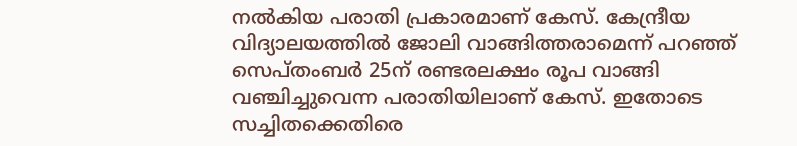നല്‍കിയ പരാതി പ്രകാരമാണ് കേസ്. കേന്ദ്രീയ വിദ്യാലയത്തില്‍ ജോലി വാങ്ങിത്തരാമെന്ന് പറഞ്ഞ് സെപ്തംബര്‍ 25ന് രണ്ടരലക്ഷം രൂപ വാങ്ങി വഞ്ചിച്ചുവെന്ന പരാതിയിലാണ് കേസ്. ഇതോടെ സച്ചിതക്കെതിരെ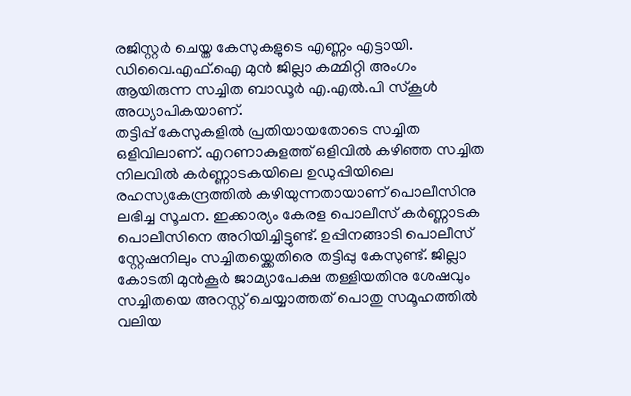രജിസ്റ്റര്‍ ചെയ്ത കേസുകളുടെ എണ്ണം എട്ടായി. ഡിവൈ.എഫ്.ഐ മുന്‍ ജില്ലാ കമ്മിറ്റി അംഗം ആയിരുന്ന സച്ചിത ബാഡൂര്‍ എ.എല്‍.പി സ്‌കൂള്‍ അധ്യാപികയാണ്.
തട്ടിപ്പ് കേസുകളില്‍ പ്രതിയായതോടെ സച്ചിത ഒളിവിലാണ്. എറണാകുളത്ത് ഒളിവില്‍ കഴിഞ്ഞ സച്ചിത നിലവില്‍ കര്‍ണ്ണാടകയിലെ ഉഡുപ്പിയിലെ രഹസ്യകേന്ദ്രത്തില്‍ കഴിയുന്നതായാണ് പൊലീസിനു ലഭിച്ച സൂചന. ഇക്കാര്യം കേരള പൊലീസ് കര്‍ണ്ണാടക പൊലീസിനെ അറിയിച്ചിട്ടുണ്ട്. ഉപ്പിനങ്ങാടി പൊലീസ് സ്റ്റേഷനിലും സച്ചിതയ്ക്കെതിരെ തട്ടിപ്പു കേസുണ്ട്. ജില്ലാ കോടതി മുന്‍കൂര്‍ ജാമ്യാപേക്ഷ തള്ളിയതിനു ശേഷവും സച്ചിതയെ അറസ്റ്റ് ചെയ്യാത്തത് പൊതു സമൂഹത്തില്‍ വലിയ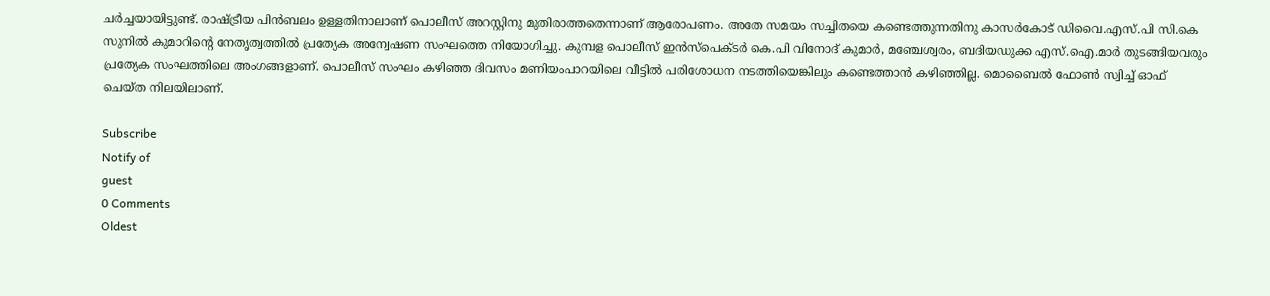ചര്‍ച്ചയായിട്ടുണ്ട്. രാഷ്ട്രീയ പിന്‍ബലം ഉള്ളതിനാലാണ് പൊലീസ് അറസ്റ്റിനു മുതിരാത്തതെന്നാണ് ആരോപണം. അതേ സമയം സച്ചിതയെ കണ്ടെത്തുന്നതിനു കാസര്‍കോട് ഡിവൈ.എസ്.പി സി.കെ സുനില്‍ കുമാറിന്റെ നേതൃത്വത്തില്‍ പ്രത്യേക അന്വേഷണ സംഘത്തെ നിയോഗിച്ചു. കുമ്പള പൊലീസ് ഇന്‍സ്പെക്ടര്‍ കെ.പി വിനോദ് കുമാര്‍, മഞ്ചേശ്വരം, ബദിയഡുക്ക എസ്.ഐ.മാര്‍ തുടങ്ങിയവരും പ്രത്യേക സംഘത്തിലെ അംഗങ്ങളാണ്. പൊലീസ് സംഘം കഴിഞ്ഞ ദിവസം മണിയംപാറയിലെ വീട്ടില്‍ പരിശോധന നടത്തിയെങ്കിലും കണ്ടെത്താന്‍ കഴിഞ്ഞില്ല. മൊബൈല്‍ ഫോണ്‍ സ്വിച്ച് ഓഫ് ചെയ്ത നിലയിലാണ്.

Subscribe
Notify of
guest
0 Comments
Oldest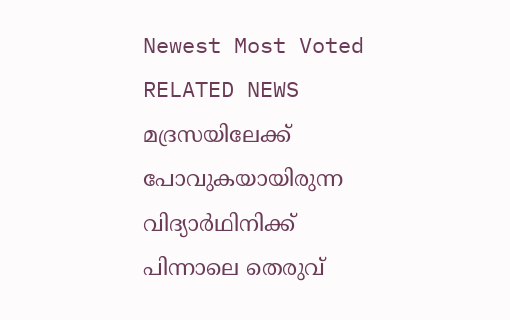Newest Most Voted
RELATED NEWS
മദ്രസയിലേക്ക് പോവുകയായിരുന്ന വിദ്യാര്‍ഥിനിക്ക് പിന്നാലെ തെരുവ്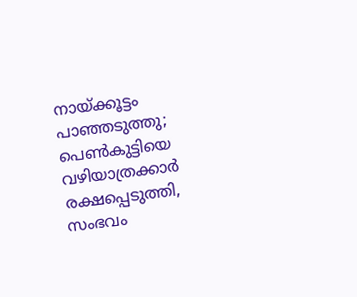നായ്ക്കൂട്ടം പാഞ്ഞടുത്തു; പെണ്‍കുട്ടിയെ വഴിയാത്രക്കാര്‍ രക്ഷപ്പെടുത്തി, സംഭവം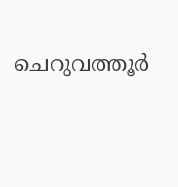ചെറുവത്തൂര്‍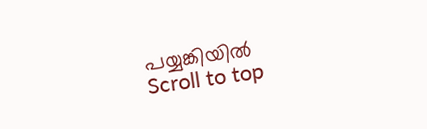പയ്യങ്കിയില്‍
Scroll to top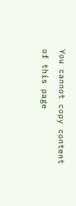You cannot copy content of this page